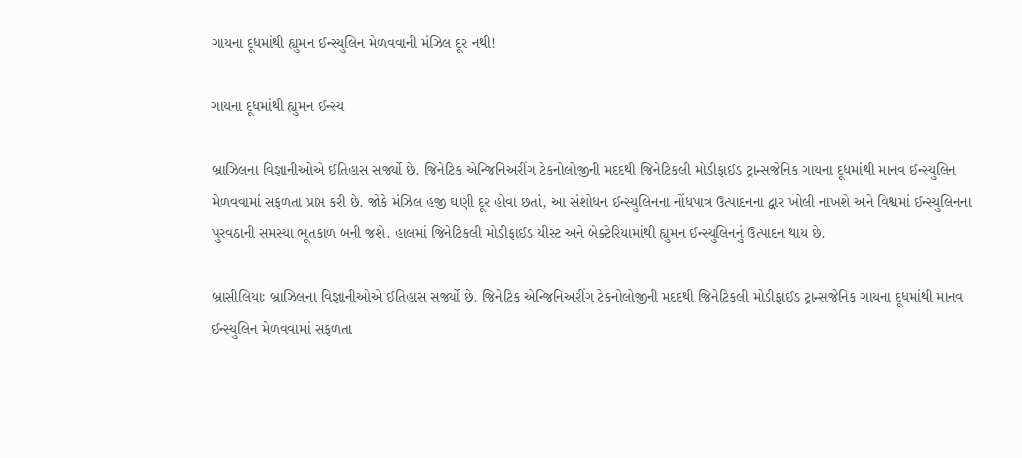ગાયના દૂધમાંથી હ્યુમન ઈન્સ્યુલિન મેળવવાની મંઝિલ દૂર નથી!

ગાયના દૂધમાંથી હ્યુમન ઈન્સ્ય

બ્રાઝિલના વિજ્ઞાનીઓએ ઈતિહાસ સર્જ્યો છે. જિનેટિક એન્જિનિઅરીંગ ટેકનોલોજીની મદદથી જિનેટિકલી મોડીફાઈડ ટ્રાન્સજેનિક ગાયના દૂધમાંથી માનવ ઈન્સ્યુલિન મેળવવામાં સફળતા પ્રાપ્ત કરી છે. જોકે મંઝિલ હજી ઘણી દૂર હોવા છતાં, આ સંશોધન ઈન્સ્યુલિનના નોંધપાત્ર ઉત્પાદનના દ્વાર ખોલી નાખશે અને વિશ્વમાં ઈન્સ્યુલિનના પુરવઠાની સમસ્યા ભૂતકાળ બની જશે. હાલમાં જિનેટિકલી મોડીફાઈડ યીસ્ટ અને બેક્ટેરિયામાંથી હ્યુમન ઈન્સ્યુલિનનું ઉત્પાદન થાય છે.

બ્રાસીલિયાઃ બ્રાઝિલના વિજ્ઞાનીઓએ ઈતિહાસ સર્જ્યો છે. જિનેટિક એન્જિનિઅરીંગ ટેકનોલોજીની મદદથી જિનેટિકલી મોડીફાઈડ ટ્રાન્સજેનિક ગાયના દૂધમાંથી માનવ ઈન્સ્યુલિન મેળવવામાં સફળતા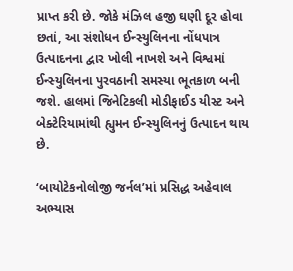પ્રાપ્ત કરી છે. જોકે મંઝિલ હજી ઘણી દૂર હોવા છતાં, આ સંશોધન ઈન્સ્યુલિનના નોંધપાત્ર ઉત્પાદનના દ્વાર ખોલી નાખશે અને વિશ્વમાં ઈન્સ્યુલિનના પુરવઠાની સમસ્યા ભૂતકાળ બની જશે. હાલમાં જિનેટિકલી મોડીફાઈડ યીસ્ટ અને બેક્ટેરિયામાંથી હ્યુમન ઈન્સ્યુલિનનું ઉત્પાદન થાય છે.

‘બાયોટેકનોલોજી જર્નલ’માં પ્રસિદ્ધ અહેવાલ અભ્યાસ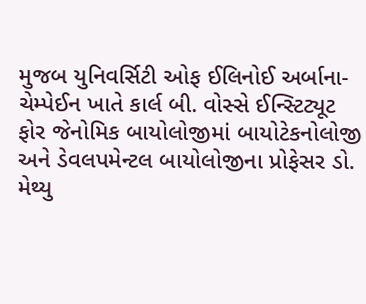મુજબ યુનિવર્સિટી ઓફ ઈલિનોઈ અર્બાના-ચેમ્પેઈન ખાતે કાર્લ બી. વોસ્સે ઈન્સ્ટિટ્યૂટ ફોર જેનોમિક બાયોલોજીમાં બાયોટેકનોલોજી અને ડેવલપમેન્ટલ બાયોલોજીના પ્રોફેસર ડો. મેથ્યુ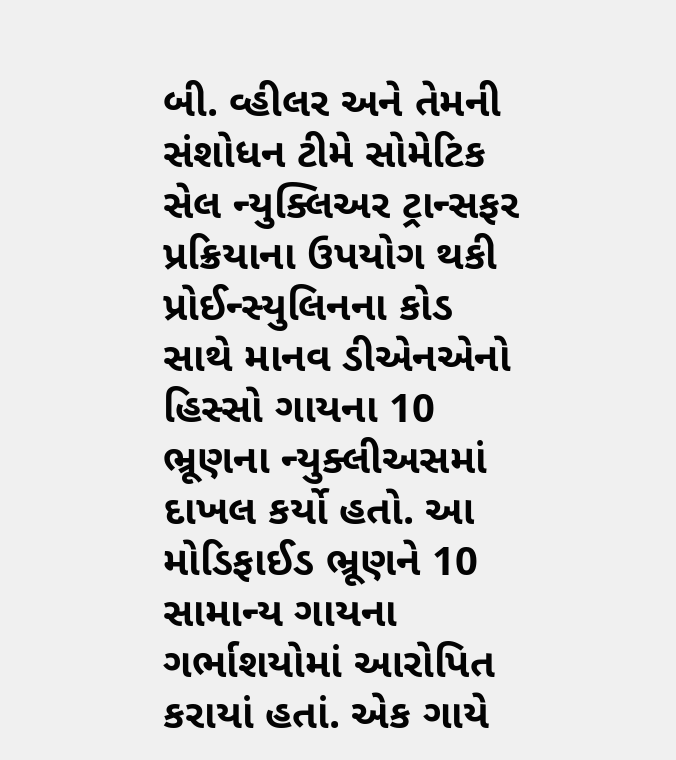બી. વ્હીલર અને તેમની સંશોધન ટીમે સોમેટિક સેલ ન્યુક્લિઅર ટ્રાન્સફર પ્રક્રિયાના ઉપયોગ થકી પ્રોઈન્સ્યુલિનના કોડ સાથે માનવ ડીએનએનો હિસ્સો ગાયના 10 ભ્રૂણના ન્યુક્લીઅસમાં દાખલ કર્યો હતો. આ મોડિફાઈડ ભ્રૂણને 10 સામાન્ય ગાયના ગર્ભાશયોમાં આરોપિત કરાયાં હતાં. એક ગાયે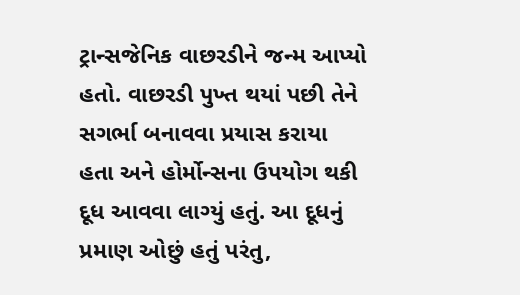ટ્રાન્સજેનિક વાછરડીને જન્મ આપ્યો હતો. વાછરડી પુખ્ત થયાં પછી તેને સગર્ભા બનાવવા પ્રયાસ કરાયા હતા અને હોર્મોન્સના ઉપયોગ થકી દૂધ આવવા લાગ્યું હતું. આ દૂધનું પ્રમાણ ઓછું હતું પરંતુ,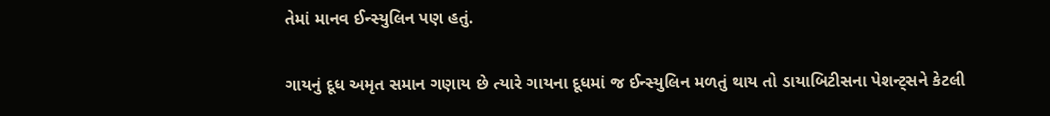તેમાં માનવ ઈન્સ્યુલિન પણ હતું.

ગાયનું દૂધ અમૃત સમાન ગણાય છે ત્યારે ગાયના દૂધમાં જ ઈન્સ્યુલિન મળતું થાય તો ડાયાબિટીસના પેશન્ટ્સને કેટલી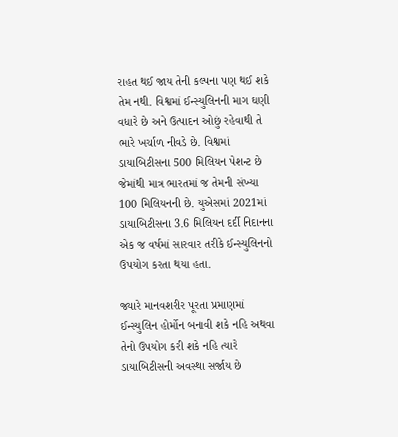રાહત થઈ જાય તેની કલ્પના પણ થઈ શકે તેમ નથી. વિશ્વમાં ઈન્સ્યુલિનની માગ ઘણી વધારે છે અને ઉત્પાદન ઓછું રહેવાથી તે ભારે ખર્ચાળ નીવડે છે. વિશ્વમાં ડાયાબિટીસના 500 મિલિયન પેશન્ટ છે જેમાંથી માત્ર ભારતમાં જ તેમની સંખ્યા 100 મિલિયનની છે. યુએસમાં 2021માં ડાયાબિટીસના 3.6 મિલિયન દર્દી નિદાનના એક જ વર્ષમાં સારવાર તરીકે ઈન્સ્યુલિનનો ઉપયોગ કરતા થયા હતા.

જ્યારે માનવશરીર પૂરતા પ્રમાણમાં ઈન્સ્યુલિન હોર્મોન બનાવી શકે નહિ અથવા તેનો ઉપયોગ કરી શકે નહિ ત્યારે ડાયાબિટીસની અવસ્થા સર્જાય છે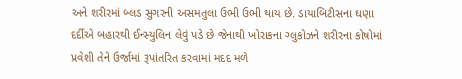અને શરીરમાં બ્લડ સુગરની અસમતુલા ઉભી ઉભી થાય છે. ડાયાબિટીસના ઘણા દર્દીએ બહારથી ઈન્સ્યુલિન લેવું પડે છે જેનાથી ખોરાકના ગ્લુકોઝને શરીરના કોષોમાં પ્રવેશી તેને ઉર્જામાં રૂપાંતરિત કરવામાં મદદ મળે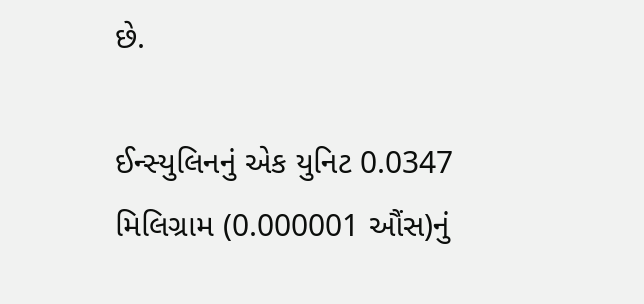છે.

ઈન્સ્યુલિનનું એક યુનિટ 0.0347 મિલિગ્રામ (0.000001 ઔંસ)નું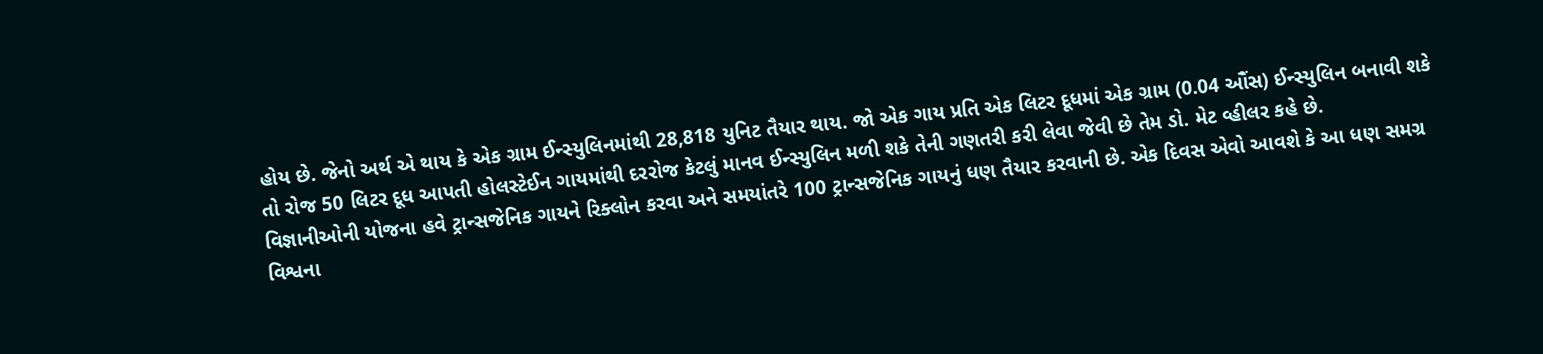હોય છે. જેનો અર્થ એ થાય કે એક ગ્રામ ઈન્સ્યુલિનમાંથી 28,818 યુનિટ તૈયાર થાય. જો એક ગાય પ્રતિ એક લિટર દૂધમાં એક ગ્રામ (0.04 ઔંસ) ઈન્સ્યુલિન બનાવી શકે તો રોજ 50 લિટર દૂધ આપતી હોલસ્ટેઈન ગાયમાંથી દરરોજ કેટલું માનવ ઈન્સ્યુલિન મળી શકે તેની ગણતરી કરી લેવા જેવી છે તેમ ડો. મેટ વ્હીલર કહે છે.
વિજ્ઞાનીઓની યોજના હવે ટ્રાન્સજેનિક ગાયને રિક્લોન કરવા અને સમયાંતરે 100 ટ્રાન્સજેનિક ગાયનું ધણ તૈયાર કરવાની છે. એક દિવસ એવો આવશે કે આ ધણ સમગ્ર વિશ્વના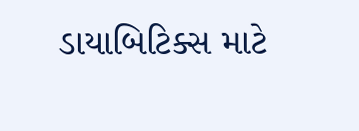ડાયાબિટિક્સ માટે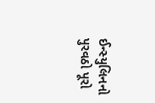ઈન્સ્યુલિનનો પુરવઠો પૂરો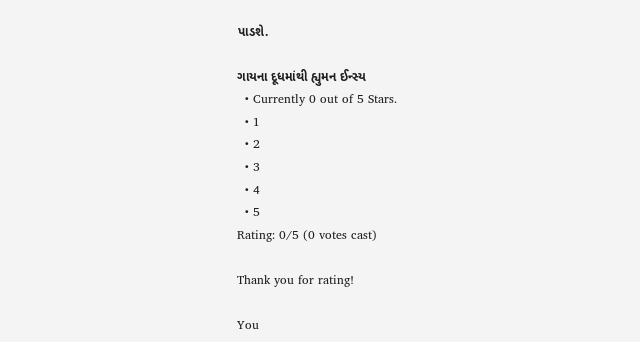પાડશે.

ગાયના દૂધમાંથી હ્યુમન ઈન્સ્ય
  • Currently 0 out of 5 Stars.
  • 1
  • 2
  • 3
  • 4
  • 5
Rating: 0/5 (0 votes cast)

Thank you for rating!

You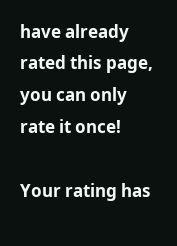have already rated this page, you can only rate it once!

Your rating has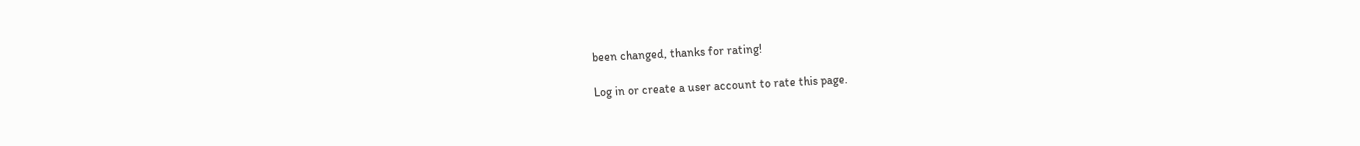been changed, thanks for rating!

Log in or create a user account to rate this page.